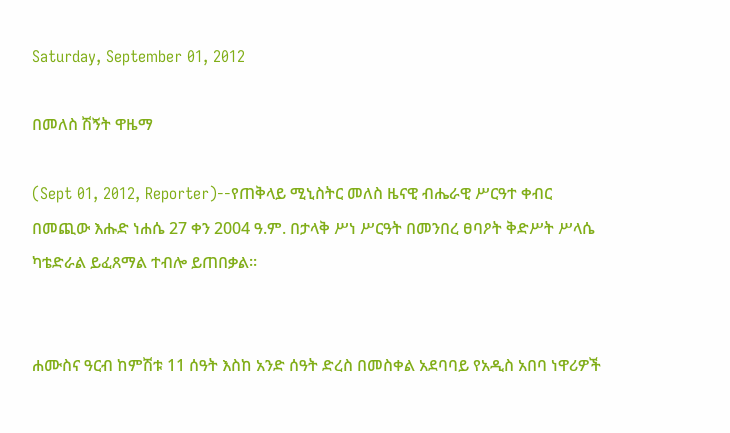Saturday, September 01, 2012

በመለስ ሽኝት ዋዜማ

(Sept 01, 2012, Reporter)--የጠቅላይ ሚኒስትር መለስ ዜናዊ ብሔራዊ ሥርዓተ ቀብር በመጪው እሑድ ነሐሴ 27 ቀን 2004 ዓ.ም. በታላቅ ሥነ ሥርዓት በመንበረ ፀባዖት ቅድሥት ሥላሴ ካቴድራል ይፈጸማል ተብሎ ይጠበቃል፡፡


ሐሙስና ዓርብ ከምሽቱ 11 ሰዓት እስከ አንድ ሰዓት ድረስ በመስቀል አደባባይ የአዲስ አበባ ነዋሪዎች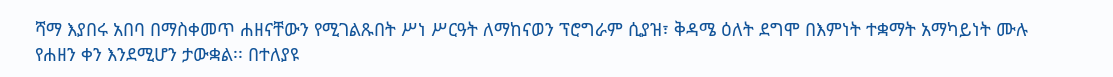ሻማ እያበሩ አበባ በማስቀመጥ ሐዘናቸውን የሚገልጹበት ሥነ ሥርዓት ለማከናወን ፕሮግራም ሲያዝ፣ ቅዳሜ ዕለት ደግሞ በእምነት ተቋማት አማካይነት ሙሉ የሐዘን ቀን እንደሚሆን ታውቋል፡፡ በተለያዩ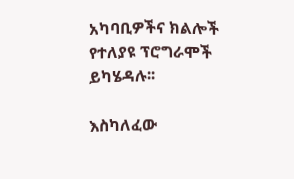አካባቢዎችና ክልሎች የተለያዩ ፕሮግራሞች ይካሄዳሉ፡፡

እስካለፈው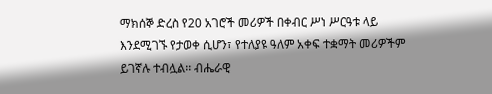ማክሰኞ ድረስ የ20 አገሮች መሪዎች በቀብር ሥነ ሥርዓቱ ላይ እንደሚገኙ የታወቀ ሲሆን፣ የተለያዩ ዓለም አቀፍ ተቋማት መሪዎችም ይገኛሉ ተብሏል፡፡ ብሔራዊ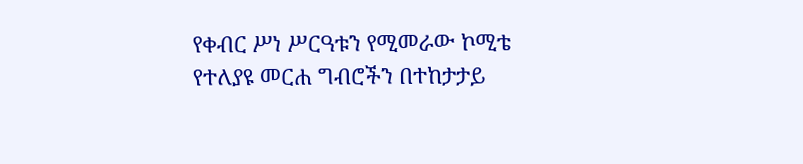የቀብር ሥነ ሥርዓቱን የሚመራው ኮሚቴ የተለያዩ መርሐ ግብሮችን በተከታታይ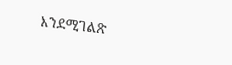እንደሚገልጽ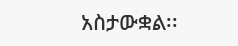አስታውቋል፡፡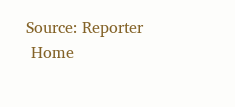Source: Reporter
 Home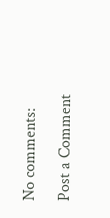No comments:

Post a Comment